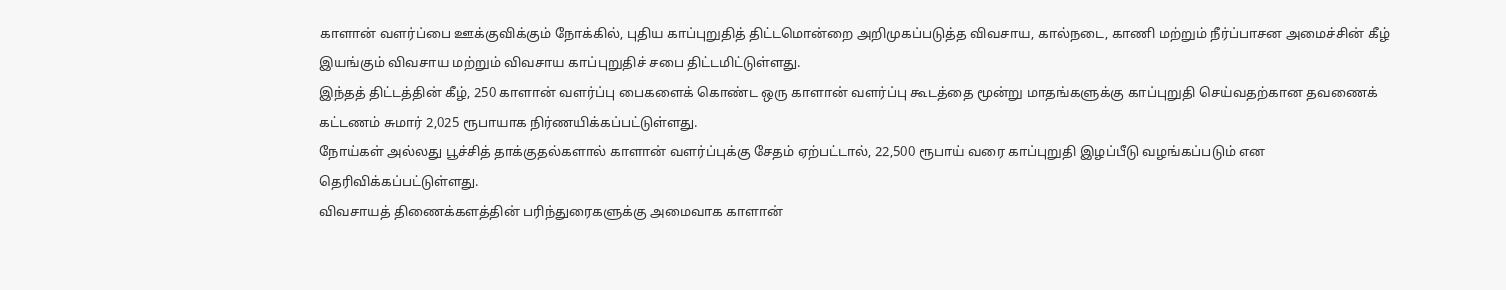காளான் வளர்ப்பை ஊக்குவிக்கும் நோக்கில், புதிய காப்புறுதித் திட்டமொன்றை அறிமுகப்படுத்த விவசாய, கால்நடை, காணி மற்றும் நீர்ப்பாசன அமைச்சின் கீழ் இயங்கும் விவசாய மற்றும் விவசாய காப்புறுதிச் சபை திட்டமிட்டுள்ளது.
இந்தத் திட்டத்தின் கீழ், 250 காளான் வளர்ப்பு பைகளைக் கொண்ட ஒரு காளான் வளர்ப்பு கூடத்தை மூன்று மாதங்களுக்கு காப்புறுதி செய்வதற்கான தவணைக் கட்டணம் சுமார் 2,025 ரூபாயாக நிர்ணயிக்கப்பட்டுள்ளது.
நோய்கள் அல்லது பூச்சித் தாக்குதல்களால் காளான் வளர்ப்புக்கு சேதம் ஏற்பட்டால், 22,500 ரூபாய் வரை காப்புறுதி இழப்பீடு வழங்கப்படும் என தெரிவிக்கப்பட்டுள்ளது.
விவசாயத் திணைக்களத்தின் பரிந்துரைகளுக்கு அமைவாக காளான்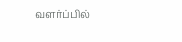வளர்ப்பில்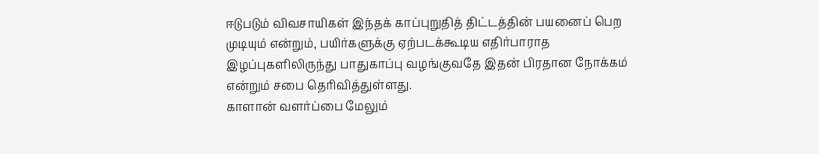ஈடுபடும் விவசாயிகள் இந்தக் காப்புறுதித் திட்டத்தின் பயனைப் பெற முடியும் என்றும், பயிர்களுக்கு ஏற்படக்கூடிய எதிர்பாராத இழப்புகளிலிருந்து பாதுகாப்பு வழங்குவதே இதன் பிரதான நோக்கம் என்றும் சபை தெரிவித்துள்ளது.
காளான் வளர்ப்பை மேலும்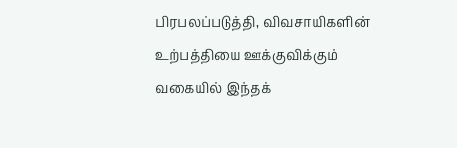பிரபலப்படுத்தி, விவசாயிகளின் உற்பத்தியை ஊக்குவிக்கும் வகையில் இந்தக்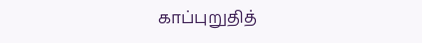காப்புறுதித்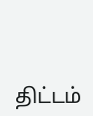திட்டம்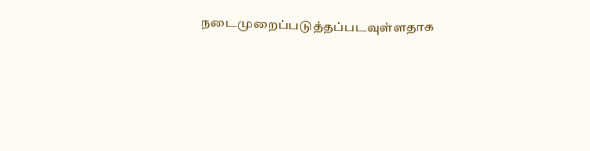நடைமுறைப்படுத்தப்படவுள்ளதாக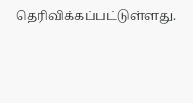தெரிவிக்கப்பட்டுள்ளது.